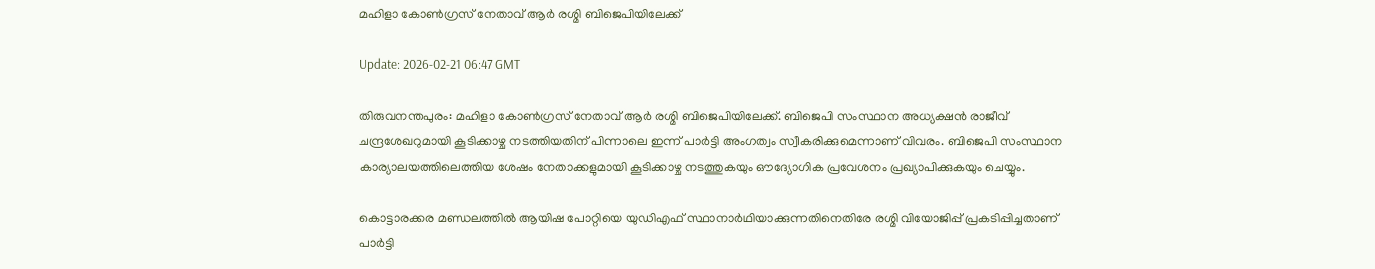മഹിളാ കോണ്‍ഗ്രസ് നേതാവ് ആര്‍ രശ്മി ബിജെപിയിലേക്ക്

Update: 2026-02-21 06:47 GMT

തിരുവനന്തപുരം: മഹിളാ കോണ്‍ഗ്രസ് നേതാവ് ആര്‍ രശ്മി ബിജെപിയിലേക്ക്. ബിജെപി സംസ്ഥാന അധ്യക്ഷന്‍ രാജീവ് ചന്ദ്രശേഖറുമായി കൂടിക്കാഴ്ച നടത്തിയതിന് പിന്നാലെ ഇന്ന് പാര്‍ട്ടി അംഗത്വം സ്വീകരിക്കുമെന്നാണ് വിവരം. ബിജെപി സംസ്ഥാന കാര്യാലയത്തിലെത്തിയ ശേഷം നേതാക്കളുമായി കൂടിക്കാഴ്ച നടത്തുകയും ഔദ്യോഗിക പ്രവേശനം പ്രഖ്യാപിക്കുകയും ചെയ്യും.

കൊട്ടാരക്കര മണ്ഡലത്തില്‍ ആയിഷ പോറ്റിയെ യുഡിഎഫ് സ്ഥാനാര്‍ഥിയാക്കുന്നതിനെതിരേ രശ്മി വിയോജിപ്പ് പ്രകടിപ്പിച്ചതാണ് പാര്‍ട്ടി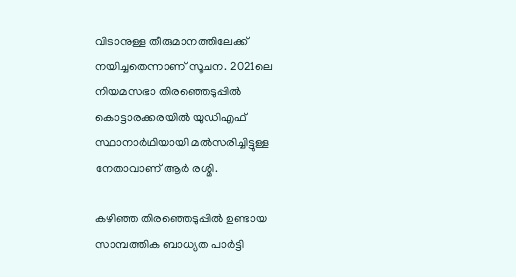വിടാനുള്ള തീരുമാനത്തിലേക്ക് നയിച്ചതെന്നാണ് സൂചന. 2021ലെ നിയമസഭാ തിരഞ്ഞെടുപ്പില്‍ കൊട്ടാരക്കരയില്‍ യുഡിഎഫ് സ്ഥാനാര്‍ഥിയായി മല്‍സരിച്ചിട്ടുള്ള നേതാവാണ് ആര്‍ രശ്മി.

കഴിഞ്ഞ തിരഞ്ഞെടുപ്പില്‍ ഉണ്ടായ സാമ്പത്തിക ബാധ്യത പാര്‍ട്ടി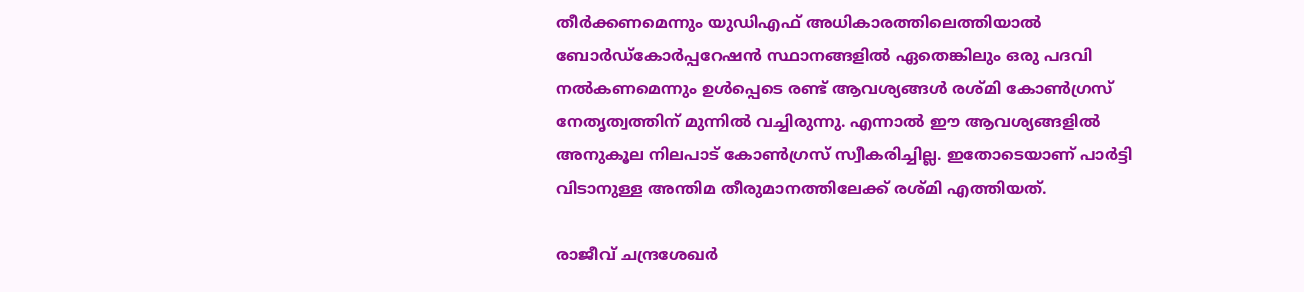തീര്‍ക്കണമെന്നും യുഡിഎഫ് അധികാരത്തിലെത്തിയാല്‍ ബോര്‍ഡ്‌കോര്‍പ്പറേഷന്‍ സ്ഥാനങ്ങളില്‍ ഏതെങ്കിലും ഒരു പദവി നല്‍കണമെന്നും ഉള്‍പ്പെടെ രണ്ട് ആവശ്യങ്ങള്‍ രശ്മി കോണ്‍ഗ്രസ് നേതൃത്വത്തിന് മുന്നില്‍ വച്ചിരുന്നു. എന്നാല്‍ ഈ ആവശ്യങ്ങളില്‍ അനുകൂല നിലപാട് കോണ്‍ഗ്രസ് സ്വീകരിച്ചില്ല. ഇതോടെയാണ് പാര്‍ട്ടി വിടാനുള്ള അന്തിമ തീരുമാനത്തിലേക്ക് രശ്മി എത്തിയത്.

രാജീവ് ചന്ദ്രശേഖര്‍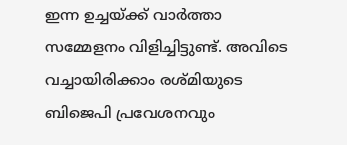ഇന്ന ഉച്ചയ്ക്ക് വാര്‍ത്താ സമ്മേളനം വിളിച്ചിട്ടുണ്ട്. അവിടെ വച്ചായിരിക്കാം രശ്മിയുടെ ബിജെപി പ്രവേശനവും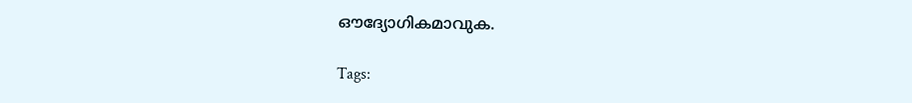ഔദ്യോഗികമാവുക.

Tags: